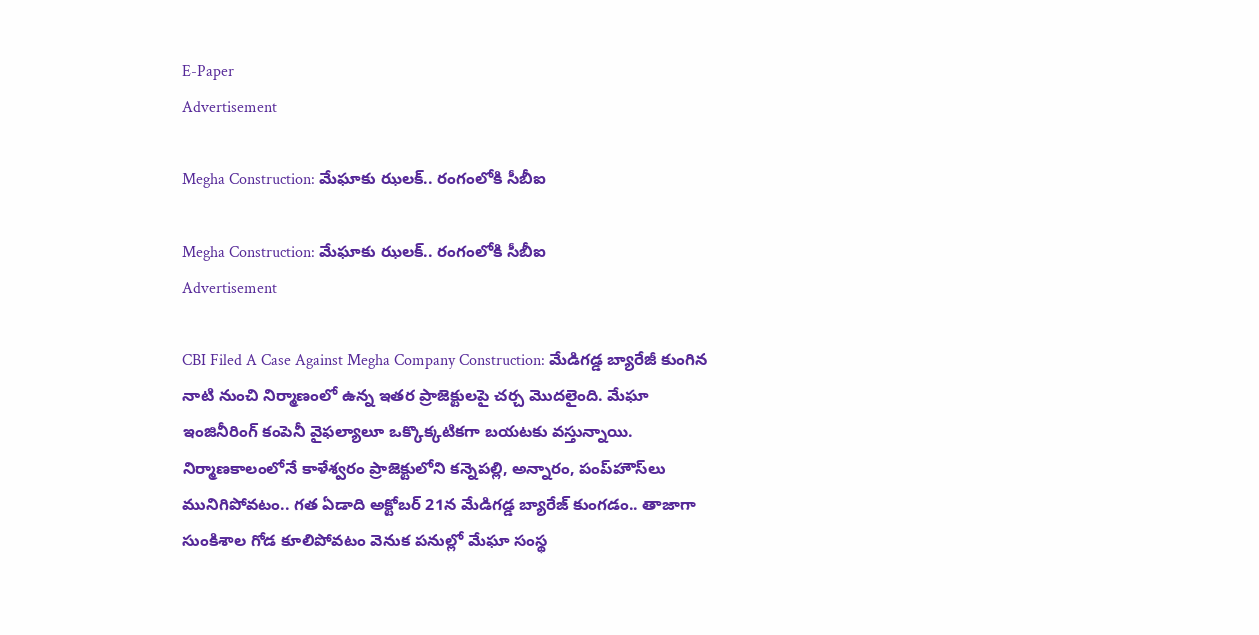E-Paper
Advertisement

Megha Construction: మేఘాకు ఝలక్.. రంగంలోకి సీబీఐ

Megha Construction: మేఘాకు ఝలక్.. రంగంలోకి సీబీఐ
Advertisement

CBI Filed A Case Against Megha Company Construction: మేడిగడ్డ బ్యారేజీ కుంగిన నాటి నుంచి నిర్మాణంలో ఉన్న ఇతర ప్రాజెక్టులపై చర్చ మొదలైంది. మేఘా ఇంజినీరింగ్ కంపెనీ వైఫల్యాలూ ఒక్కొక్కటికగా బయటకు వస్తున్నాయి. నిర్మాణకాలంలోనే కాళేశ్వరం ప్రాజెక్టులోని కన్నెపల్లి, అన్నారం, పంప్‌హౌస్‌లు మునిగిపోవటం.. గత ఏడాది అక్టోబర్‌ 21న మేడిగడ్డ బ్యారేజ్‌ కుంగడం.. తాజాగా సుంకిశాల గోడ కూలిపోవటం వెనుక పనుల్లో మేఘా సంస్థ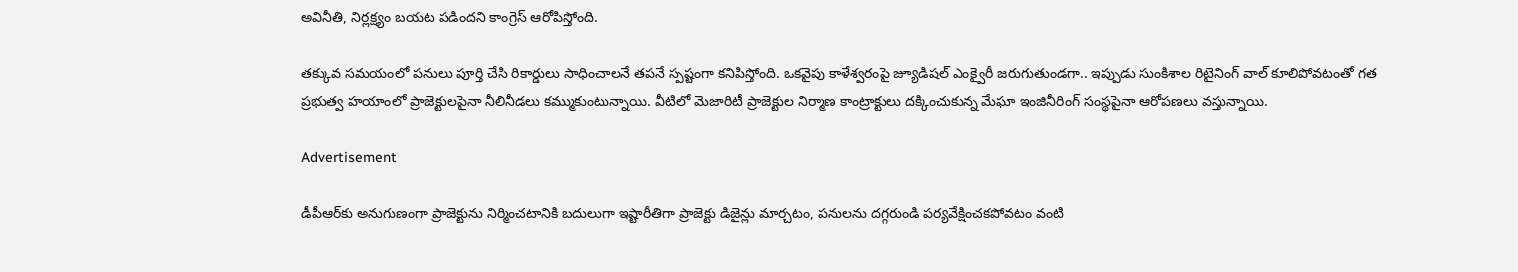అవినీతి, నిర్లక్ష్యం బయట పడిందని కాంగ్రెస్ ఆరోపిస్తోంది.

తక్కువ సమయంలో పనులు పూర్తి చేసి రికార్డులు సాధించాలనే తపనే స్పష్టంగా కనిపిస్తోంది. ఒకవైపు కాళేశ్వరంపై జ్యూడిషల్‌ ఎంక్వైరీ జరుగుతుండగా.. ఇప్పుడు సుంకిశాల రిటైనింగ్ వాల్ కూలిపోవటంతో గత ప్రభుత్వ హయాంలో ప్రాజెక్టులపైనా నీలినీడలు కమ్ముకుంటున్నాయి. వీటిలో మెజారిటీ ప్రాజెక్టుల నిర్మాణ కాంట్రాక్టులు దక్కించుకున్న మేఘా ఇంజినీరింగ్ సంస్థపైనా ఆరోపణలు వస్తున్నాయి.

Advertisement

డీపీఆర్‌కు అనుగుణంగా ప్రాజెక్టును నిర్మించటానికి బదులుగా ఇష్టారీతిగా ప్రాజెక్టు డిజైన్లు మార్చటం, పనులను దగ్గరుండి పర్యవేక్షించకపోవటం వంటి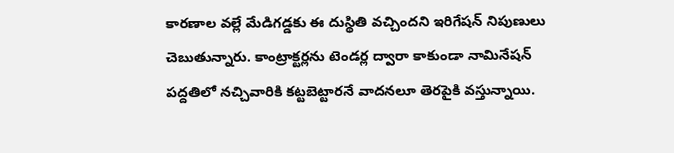కారణాల వల్లే మేడిగడ్డకు ఈ దుస్థితి వచ్చిందని ఇరిగేషన్‌ నిపుణులు చెబుతున్నారు. కాంట్రాక్టర్లను టెండర్ల ద్వారా కాకుండా నామినేషన్‌ పద్దతిలో నచ్చివారికి కట్టబెట్టారనే వాదనలూ తెరపైకి వస్తున్నాయి.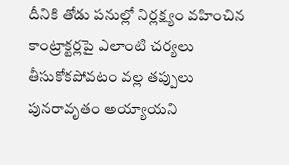దీనికి తోడు పనుల్లో నిర్లక్ష్యం వహించిన కాంట్రాక్టర్లపై ఎలాంటి చర్యలు తీసుకోకపోవటం వల్ల తప్పులు పునరావృతం అయ్యాయని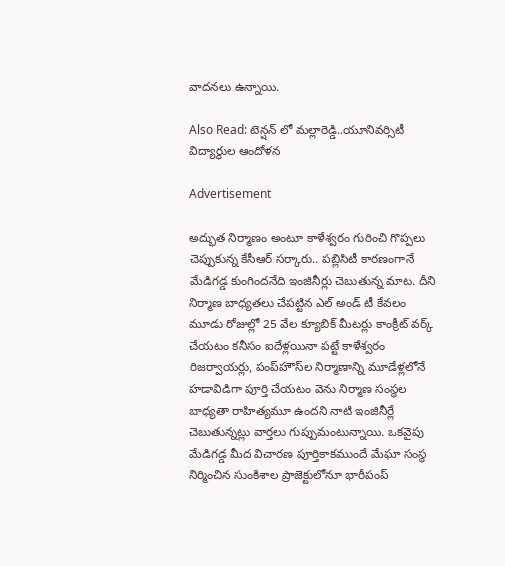వాదనలు ఉన్నాయి.

Also Read: టెన్షన్ లో మల్లారెడ్డి..యూనివర్సిటీ విద్యార్థుల ఆందోళన

Advertisement

అద్భుత నిర్మాణం అంటూ కాళేశ్వరం గురించి గొప్పలు చెప్పుకున్న కేసీఆర్ సర్కారు.. పబ్లిసిటీ కారణంగానే మేడిగడ్డ కుంగిందనేది ఇంజినీర్లు చెబుతున్న మాట. దీని నిర్మాణ బాధ్యతలు చేపట్టిన ఎల్‌ అండ్‌ టీ కేవలం మూడు రోజుల్లో 25 వేల క్యూబిక్ మీటర్లు కాంక్రీట్‌ వర్క్ చేయటం కనీసం ఐదేళ్లయినా పట్టే కాళేశ్వరం రిజర్వాయర్లు, పంప్‌హౌస్‌ల నిర్మాణాన్ని మూడేళ్లలోనే హడావిడిగా పూర్తి చేయటం వెను నిర్మాణ సంస్థల బాధ్యతా రాహిత్యమూ ఉందని నాటి ఇంజినీర్లే చెబుతున్నట్లు వార్తలు గుప్పుమంటున్నాయి. ఒకవైపు మేడిగడ్డ మీద విచారణ పూర్తికాకముందే మేఘా సంస్థ నిర్మించిన సుంకిశాల ప్రాజెక్టులోనూ భారీపంప్‌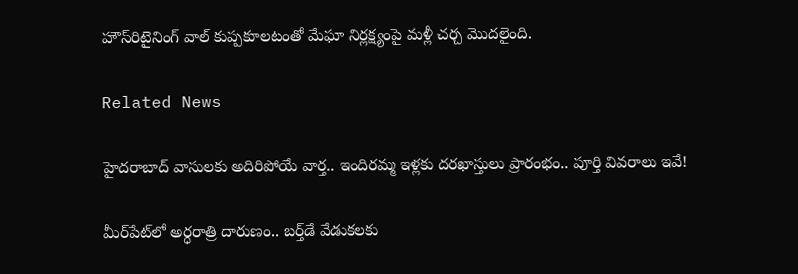హౌస్‌రిటైనింగ్‌ వాల్ కుప్పకూలటంతో మేఘా నిర్లక్ష్యంపై మళ్లీ చర్చ మొదలైంది.

Related News

హైదరాబాద్‌ వాసులకు అదిరిపోయే వార్త.. ఇందిరమ్మ ఇళ్లకు దరఖాస్తులు ప్రారంభం.. పూర్తి వివరాలు ఇవే!

మీర్‌పేట్‌లో అర్ధరాత్రి దారుణం.. బర్త్‌డే వేడుకలకు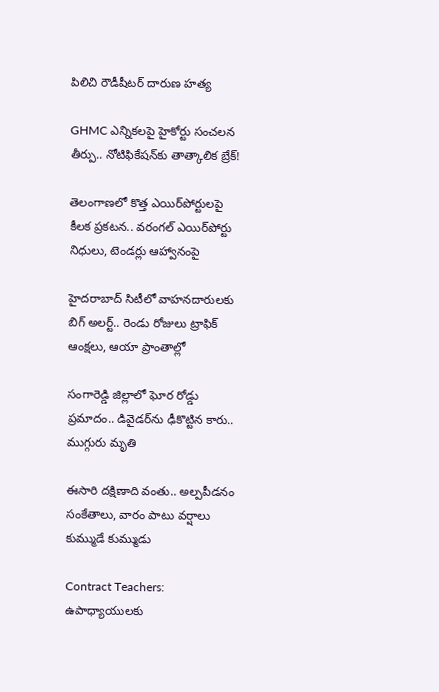పిలిచి రౌడీషీటర్ దారుణ హత్య

GHMC ఎన్నికలపై హైకోర్టు సంచలన తీర్పు.. నోటిఫికేషన్‌కు తాత్కాలిక బ్రేక్!

తెలంగాణలో కొత్త ఎయిర్‌పోర్టులపై కీలక ప్రకటన.. వరంగల్ ఎయిర్‌పోర్టు నిధులు, టెండర్లు ఆహ్వానంపై

హైదరాబాద్ సిటీలో వాహనదారులకు బిగ్ అలర్ట్.. రెండు రోజులు ట్రాఫిక్ ఆంక్షలు, ఆయా ప్రాంతాల్లో

సంగారెడ్డి జిల్లాలో ఘోర రోడ్డు ప్రమాదం.. డివైడర్‌ను ఢీకొట్టిన కారు.. ముగ్గురు మృతి

ఈసారి దక్షిణాది వంతు.. అల్పపీడనం సంకేతాలు, వారం పాటు వర్షాలు కుమ్ముడే కుమ్ముడు

Contract Teachers: ఉపాధ్యాయులకు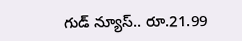గుడ్ న్యూస్.. రూ.21.99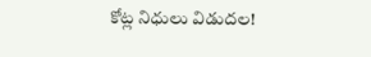కోట్ల నిధులు విడుదల!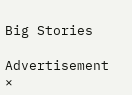Big Stories

Advertisement
×